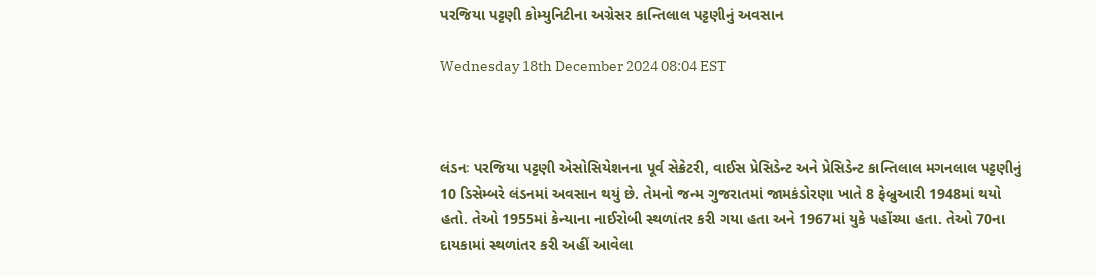પરજિયા પટ્ટણી કોમ્યુનિટીના અગ્રેસર કાન્તિલાલ પટ્ટણીનું અવસાન

Wednesday 18th December 2024 08:04 EST



લંડનઃ પરજિયા પટ્ટણી એસોસિયેશનના પૂર્વ સેક્રેટરી, વાઈસ પ્રેસિડેન્ટ અને પ્રેસિડેન્ટ કાન્તિલાલ મગનલાલ પટ્ટણીનું 10 ડિસેમ્બરે લંડનમાં અવસાન થયું છે. તેમનો જન્મ ગુજરાતમાં જામકંડોરણા ખાતે 8 ફેબ્રુઆરી 1948માં થયો હતો. તેઓ 1955માં કેન્યાના નાઈરોબી સ્થળાંતર કરી ગયા હતા અને 1967માં યુકે પહોંચ્યા હતા. તેઓ 70ના દાયકામાં સ્થળાંતર કરી અહીં આવેલા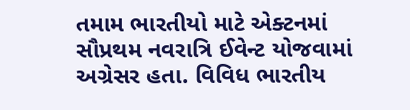તમામ ભારતીયો માટે એક્ટનમાં સૌપ્રથમ નવરાત્રિ ઈવેન્ટ યોજવામાં અગ્રેસર હતા. વિવિધ ભારતીય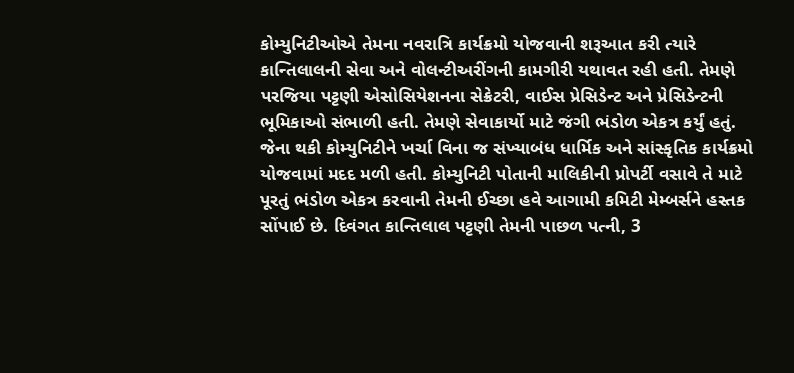કોમ્યુનિટીઓએ તેમના નવરાત્રિ કાર્યક્રમો યોજવાની શરૂઆત કરી ત્યારે કાન્તિલાલની સેવા અને વોલન્ટીઅરીંગની કામગીરી યથાવત રહી હતી. તેમણે પરજિયા પટ્ટણી એસોસિયેશનના સેક્રેટરી, વાઈસ પ્રેસિડેન્ટ અને પ્રેસિડેન્ટની ભૂમિકાઓ સંભાળી હતી. તેમણે સેવાકાર્યો માટે જંગી ભંડોળ એકત્ર કર્યું હતું. જેના થકી કોમ્યુનિટીને ખર્ચા વિના જ સંખ્યાબંધ ધાર્મિક અને સાંસ્કૃતિક કાર્યક્રમો યોજવામાં મદદ મળી હતી. કોમ્યુનિટી પોતાની માલિકીની પ્રોપર્ટી વસાવે તે માટે પૂરતું ભંડોળ એકત્ર કરવાની તેમની ઈચ્છા હવે આગામી કમિટી મેમ્બર્સને હસ્તક સોંપાઈ છે. દિવંગત કાન્તિલાલ પટ્ટણી તેમની પાછળ પત્ની, 3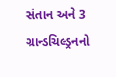સંતાન અને 3 ગ્રાન્ડચિલ્ડ્રનનો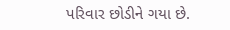પરિવાર છોડીને ગયા છે.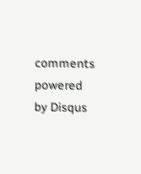comments powered by Disqus